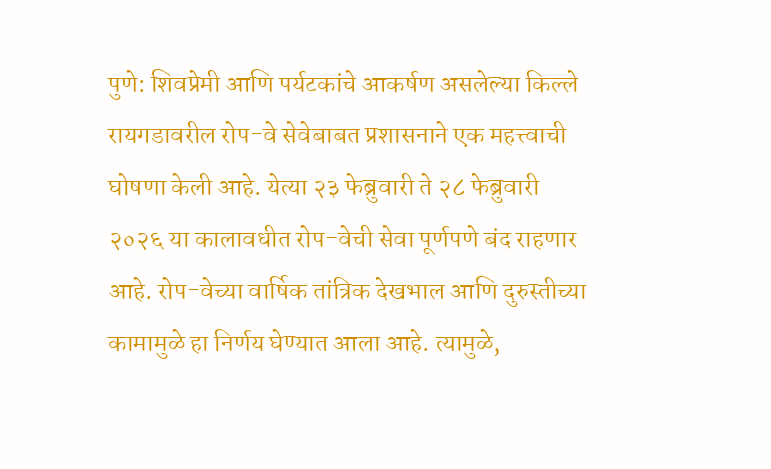पुणे: शिवप्रेमी आणि पर्यटकांचे आकर्षण असलेल्या किल्ले रायगडावरील रोप-वे सेवेबाबत प्रशासनाने एक महत्त्वाची घोषणा केली आहे. येत्या २३ फेब्रुवारी ते २८ फेब्रुवारी २०२६ या कालावधीत रोप-वेची सेवा पूर्णपणे बंद राहणार आहे. रोप-वेच्या वार्षिक तांत्रिक देखभाल आणि दुरुस्तीच्या कामामुळे हा निर्णय घेण्यात आला आहे. त्यामुळे,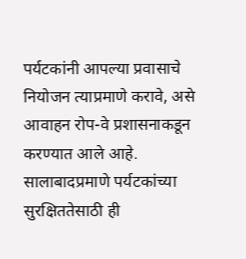पर्यटकांनी आपल्या प्रवासाचे नियोजन त्याप्रमाणे करावे, असे आवाहन रोप-वे प्रशासनाकडून करण्यात आले आहे.
सालाबादप्रमाणे पर्यटकांच्या सुरक्षिततेसाठी ही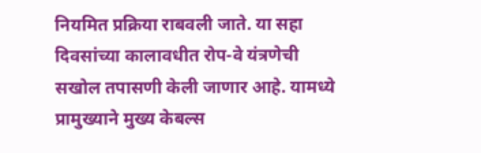नियमित प्रक्रिया राबवली जाते. या सहा दिवसांच्या कालावधीत रोप-वे यंत्रणेची सखोल तपासणी केली जाणार आहे. यामध्ये प्रामुख्याने मुख्य केबल्स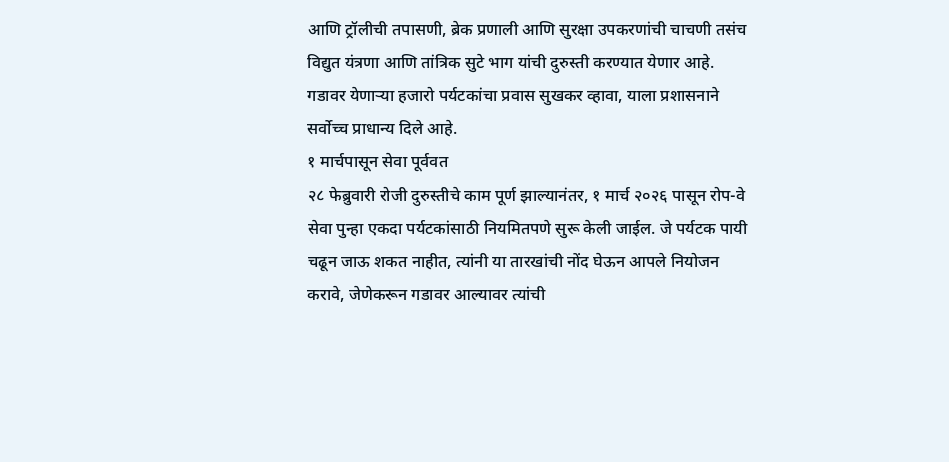आणि ट्रॉलीची तपासणी, ब्रेक प्रणाली आणि सुरक्षा उपकरणांची चाचणी तसंच विद्युत यंत्रणा आणि तांत्रिक सुटे भाग यांची दुरुस्ती करण्यात येणार आहे. गडावर येणाऱ्या हजारो पर्यटकांचा प्रवास सुखकर व्हावा, याला प्रशासनाने सर्वोच्च प्राधान्य दिले आहे.
१ मार्चपासून सेवा पूर्ववत
२८ फेब्रुवारी रोजी दुरुस्तीचे काम पूर्ण झाल्यानंतर, १ मार्च २०२६ पासून रोप-वे सेवा पुन्हा एकदा पर्यटकांसाठी नियमितपणे सुरू केली जाईल. जे पर्यटक पायी चढून जाऊ शकत नाहीत, त्यांनी या तारखांची नोंद घेऊन आपले नियोजन करावे, जेणेकरून गडावर आल्यावर त्यांची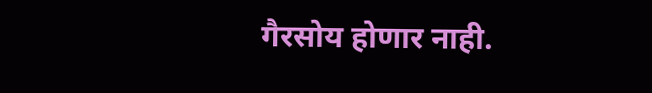गैरसोय होणार नाही.